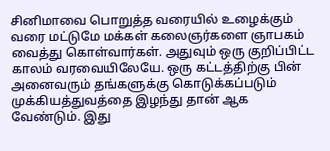சினிமாவை பொறுத்த வரையில் உழைக்கும் வரை மட்டுமே மக்கள் கலைஞர்களை ஞாபகம் வைத்து கொள்வார்கள். அதுவும் ஒரு குறிப்பிட்ட காலம் வரவையிலேயே. ஒரு கட்டத்திற்கு பின் அனைவரும் தங்களுக்கு கொடுக்கப்படும் முக்கியத்துவத்தை இழந்து தான் ஆக வேண்டும். இது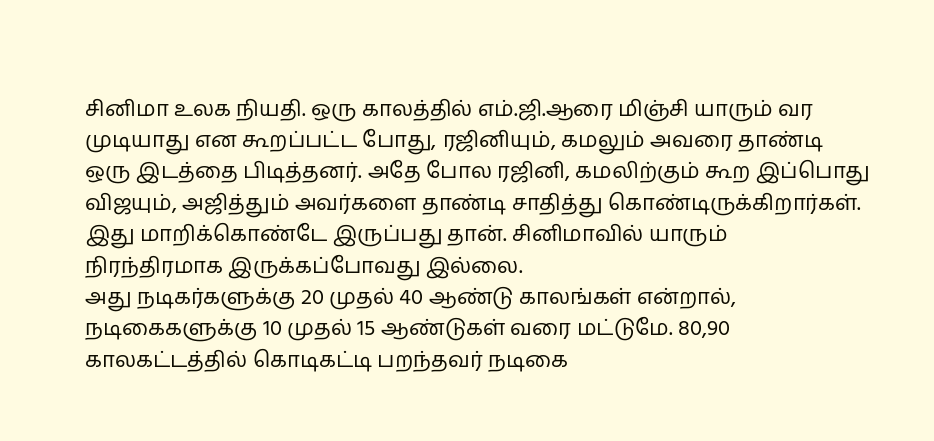சினிமா உலக நியதி. ஒரு காலத்தில் எம்.ஜி.ஆரை மிஞ்சி யாரும் வர முடியாது என கூறப்பட்ட போது, ரஜினியும், கமலும் அவரை தாண்டி ஒரு இடத்தை பிடித்தனர். அதே போல ரஜினி, கமலிற்கும் கூற இப்பொது விஜயும், அஜித்தும் அவர்களை தாண்டி சாதித்து கொண்டிருக்கிறார்கள். இது மாறிக்கொண்டே இருப்பது தான். சினிமாவில் யாரும் நிரந்திரமாக இருக்கப்போவது இல்லை.
அது நடிகர்களுக்கு 20 முதல் 40 ஆண்டு காலங்கள் என்றால், நடிகைகளுக்கு 10 முதல் 15 ஆண்டுகள் வரை மட்டுமே. 80,90 காலகட்டத்தில் கொடிகட்டி பறந்தவர் நடிகை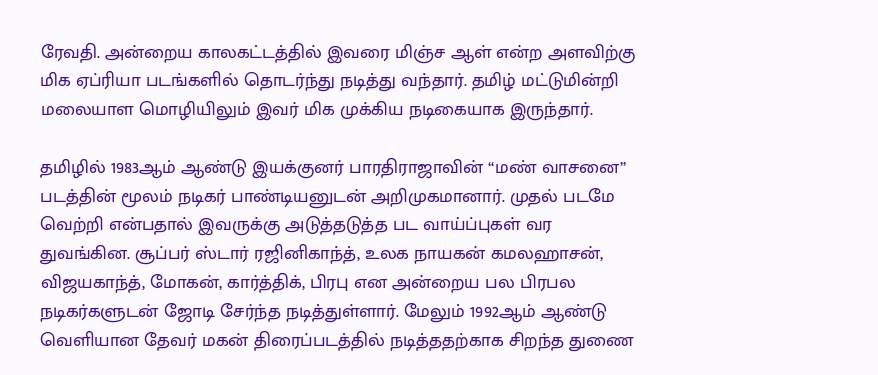ரேவதி. அன்றைய காலகட்டத்தில் இவரை மிஞ்ச ஆள் என்ற அளவிற்கு மிக ஏப்ரியா படங்களில் தொடர்ந்து நடித்து வந்தார். தமிழ் மட்டுமின்றி மலையாள மொழியிலும் இவர் மிக முக்கிய நடிகையாக இருந்தார்.

தமிழில் 1983ஆம் ஆண்டு இயக்குனர் பாரதிராஜாவின் “மண் வாசனை” படத்தின் மூலம் நடிகர் பாண்டியனுடன் அறிமுகமானார். முதல் படமே வெற்றி என்பதால் இவருக்கு அடுத்தடுத்த பட வாய்ப்புகள் வர துவங்கின. சூப்பர் ஸ்டார் ரஜினிகாந்த், உலக நாயகன் கமலஹாசன், விஜயகாந்த், மோகன், கார்த்திக், பிரபு என அன்றைய பல பிரபல நடிகர்களுடன் ஜோடி சேர்ந்த நடித்துள்ளார். மேலும் 1992ஆம் ஆண்டு வெளியான தேவர் மகன் திரைப்படத்தில் நடித்ததற்காக சிறந்த துணை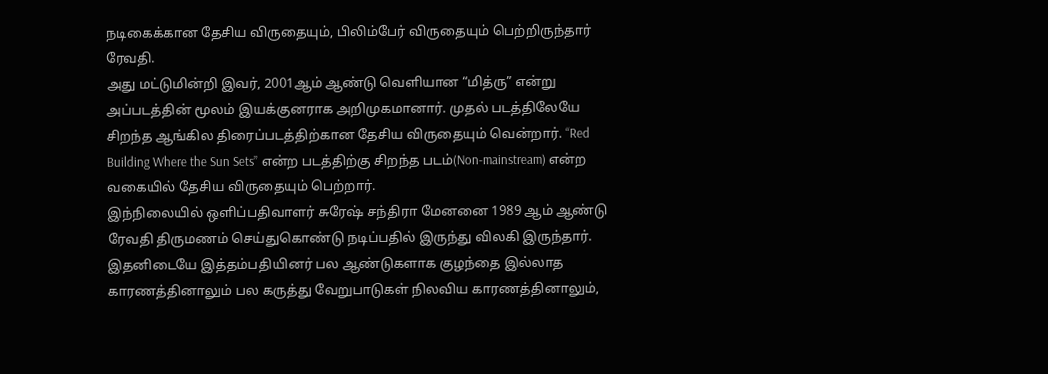நடிகைக்கான தேசிய விருதையும், பிலிம்பேர் விருதையும் பெற்றிருந்தார் ரேவதி.
அது மட்டுமின்றி இவர், 2001ஆம் ஆண்டு வெளியான “மித்ரு” என்று அப்படத்தின் மூலம் இயக்குனராக அறிமுகமானார். முதல் படத்திலேயே சிறந்த ஆங்கில திரைப்படத்திற்கான தேசிய விருதையும் வென்றார். “Red Building Where the Sun Sets” என்ற படத்திற்கு சிறந்த படம்(Non-mainstream) என்ற வகையில் தேசிய விருதையும் பெற்றார்.
இந்நிலையில் ஒளிப்பதிவாளர் சுரேஷ் சந்திரா மேனனை 1989 ஆம் ஆண்டு ரேவதி திருமணம் செய்துகொண்டு நடிப்பதில் இருந்து விலகி இருந்தார். இதனிடையே இத்தம்பதியினர் பல ஆண்டுகளாக குழந்தை இல்லாத காரணத்தினாலும் பல கருத்து வேறுபாடுகள் நிலவிய காரணத்தினாலும்,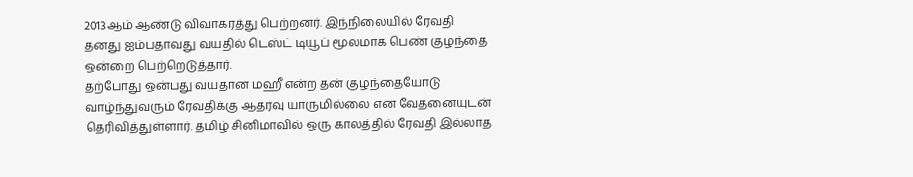2013ஆம் ஆண்டு விவாகரத்து பெற்றனர். இந்நிலையில் ரேவதி தனது ஐம்பதாவது வயதில் டெஸ்ட் டியூப் மூலமாக பெண் குழந்தை ஒன்றை பெற்றெடுத்தார்.
தற்போது ஒன்பது வயதான மஹீ என்ற தன் குழந்தையோடு வாழ்ந்துவரும் ரேவதிக்கு ஆதரவு யாருமில்லை என வேதனையுடன் தெரிவித்துள்ளார். தமிழ் சினிமாவில் ஒரு காலத்தில் ரேவதி இல்லாத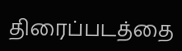திரைப்படத்தை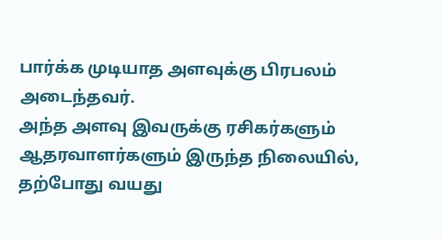பார்க்க முடியாத அளவுக்கு பிரபலம் அடைந்தவர்.
அந்த அளவு இவருக்கு ரசிகர்களும் ஆதரவாளர்களும் இருந்த நிலையில், தற்போது வயது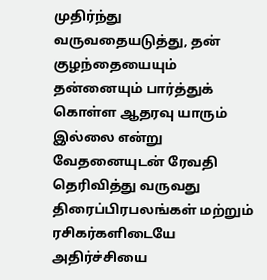முதிர்ந்து வருவதையடுத்து, தன் குழந்தையையும் தன்னையும் பார்த்துக் கொள்ள ஆதரவு யாரும் இல்லை என்று வேதனையுடன் ரேவதி தெரிவித்து வருவது திரைப்பிரபலங்கள் மற்றும் ரசிகர்களிடையே அதிர்ச்சியை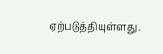ஏற்படுத்தியுள்ளது.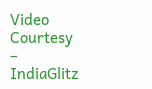Video Courtesy – IndiaGlitz